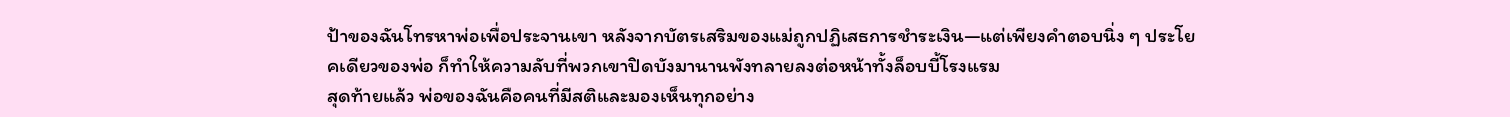ป้าของฉันโทรหาพ่อเพื่อประจานเขา หลังจากบัตรเสริมของแม่ถูกปฏิเสธการชำระเงิน—แต่เพียงคำตอบนิ่ง ๆ ประโยคเดียวของพ่อ ก็ทำให้ความลับที่พวกเขาปิดบังมานานพังทลายลงต่อหน้าทั้งล็อบบี้โรงแรม
สุดท้ายแล้ว พ่อของฉันคือคนที่มีสติและมองเห็นทุกอย่าง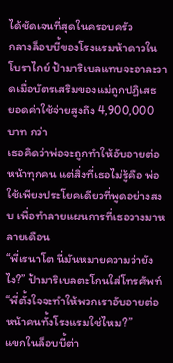ได้ชัดเจนที่สุดในครอบครัว
กลางล็อบบี้ของโรงแรมห้าดาวในโบราไกย์ ป้ามาริเบลแทบจะอาละวาดเมื่อบัตรเสริมของแม่ถูกปฏิเสธ
ยอดค่าใช้จ่ายสูงถึง 4,900,000 บาท กว่า
เธอคิดว่าพ่อจะถูกทำให้อับอายต่อหน้าทุกคน แต่สิ่งที่เธอไม่รู้คือ พ่อใช้เพียงประโยคเดียวที่พูดอย่างสงบ เพื่อทำลายแผนการที่เธอวางมาหลายเดือน
“พี่เรนาโต นี่มันหมายความว่ายังไง?” ป้ามาริเบลตะโกนใส่โทรศัพท์ “พี่ตั้งใจจะทำให้พวกเราอับอายต่อหน้าคนทั้งโรงแรมใช่ไหม?”
แขกในล็อบบี้ต่า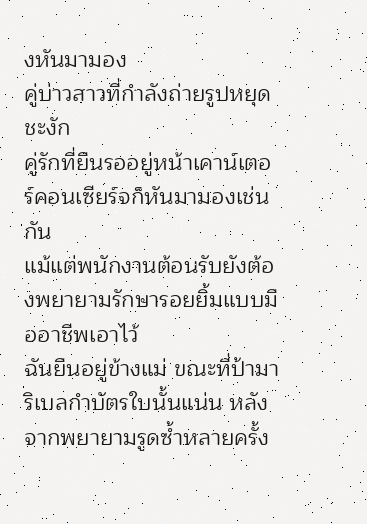งหันมามอง
คู่บ่าวสาวที่กำลังถ่ายรูปหยุดชะงัก
คู่รักที่ยืนรออยู่หน้าเคาน์เตอร์คอนเซียร์จก็หันมามองเช่นกัน
แม้แต่พนักงานต้อนรับยังต้องพยายามรักษารอยยิ้มแบบมืออาชีพเอาไว้
ฉันยืนอยู่ข้างแม่ ขณะที่ป้ามาริเบลกำบัตรใบนั้นแน่น หลังจากพยายามรูดซ้ำหลายครั้ง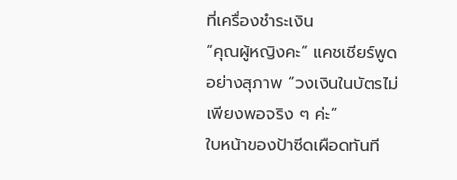ที่เครื่องชำระเงิน
“คุณผู้หญิงคะ” แคชเชียร์พูดอย่างสุภาพ “วงเงินในบัตรไม่เพียงพอจริง ๆ ค่ะ”
ใบหน้าของป้าซีดเผือดทันที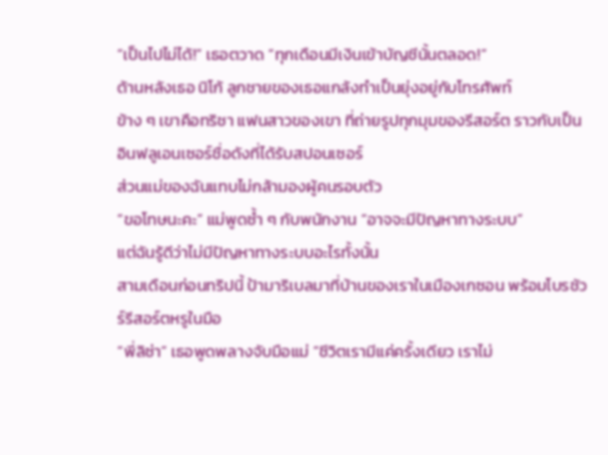“เป็นไปไม่ได้!” เธอตวาด “ทุกเดือนมีเงินเข้าบัญชีนั้นตลอด!”
ด้านหลังเธอ นิโก้ ลูกชายของเธอแกล้งทำเป็นยุ่งอยู่กับโทรศัพท์
ข้าง ๆ เขาคือทริชา แฟนสาวของเขา ที่ถ่ายรูปทุกมุมของรีสอร์ต ราวกับเป็นอินฟลูเอนเซอร์ชื่อดังที่ได้รับสปอนเซอร์
ส่วนแม่ของฉันแทบไม่กล้ามองผู้คนรอบตัว
“ขอโทษนะคะ” แม่พูดซ้ำ ๆ กับพนักงาน “อาจจะมีปัญหาทางระบบ”
แต่ฉันรู้ดีว่าไม่มีปัญหาทางระบบอะไรทั้งนั้น
สามเดือนก่อนทริปนี้ ป้ามาริเบลมาที่บ้านของเราในเมืองเกซอน พร้อมโบรชัวร์รีสอร์ตหรูในมือ
“พี่ลิซ่า” เธอพูดพลางจับมือแม่ “ชีวิตเรามีแค่ครั้งเดียว เราไม่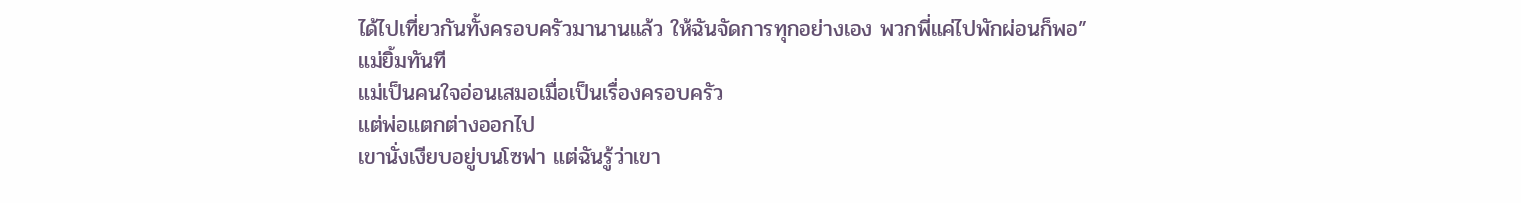ได้ไปเที่ยวกันทั้งครอบครัวมานานแล้ว ให้ฉันจัดการทุกอย่างเอง พวกพี่แค่ไปพักผ่อนก็พอ”
แม่ยิ้มทันที
แม่เป็นคนใจอ่อนเสมอเมื่อเป็นเรื่องครอบครัว
แต่พ่อแตกต่างออกไป
เขานั่งเงียบอยู่บนโซฟา แต่ฉันรู้ว่าเขา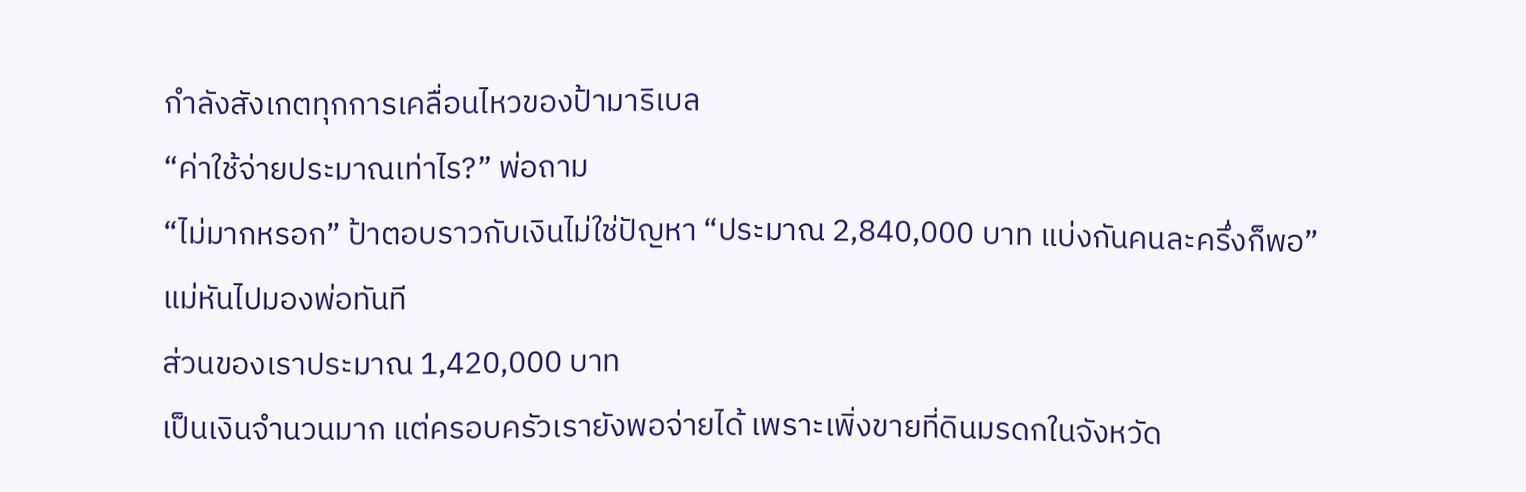กำลังสังเกตทุกการเคลื่อนไหวของป้ามาริเบล
“ค่าใช้จ่ายประมาณเท่าไร?” พ่อถาม
“ไม่มากหรอก” ป้าตอบราวกับเงินไม่ใช่ปัญหา “ประมาณ 2,840,000 บาท แบ่งกันคนละครึ่งก็พอ”
แม่หันไปมองพ่อทันที
ส่วนของเราประมาณ 1,420,000 บาท
เป็นเงินจำนวนมาก แต่ครอบครัวเรายังพอจ่ายได้ เพราะเพิ่งขายที่ดินมรดกในจังหวัด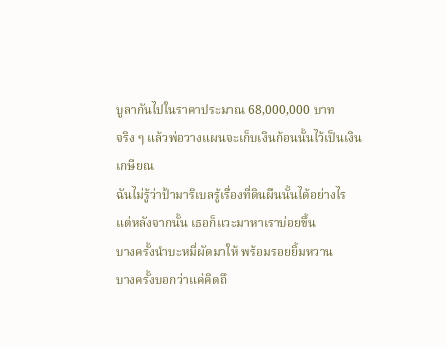บูลากันไปในราคาประมาณ 68,000,000 บาท
จริง ๆ แล้วพ่อวางแผนจะเก็บเงินก้อนนั้นไว้เป็นเงินเกษียณ
ฉันไม่รู้ว่าป้ามาริเบลรู้เรื่องที่ดินผืนนั้นได้อย่างไร
แต่หลังจากนั้น เธอก็แวะมาหาเราบ่อยขึ้น
บางครั้งนำบะหมี่ผัดมาให้ พร้อมรอยยิ้มหวาน
บางครั้งบอกว่าแค่คิดถึ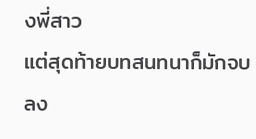งพี่สาว
แต่สุดท้ายบทสนทนาก็มักจบลง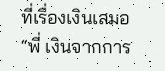ที่เรื่องเงินเสมอ
“พี่ เงินจากการ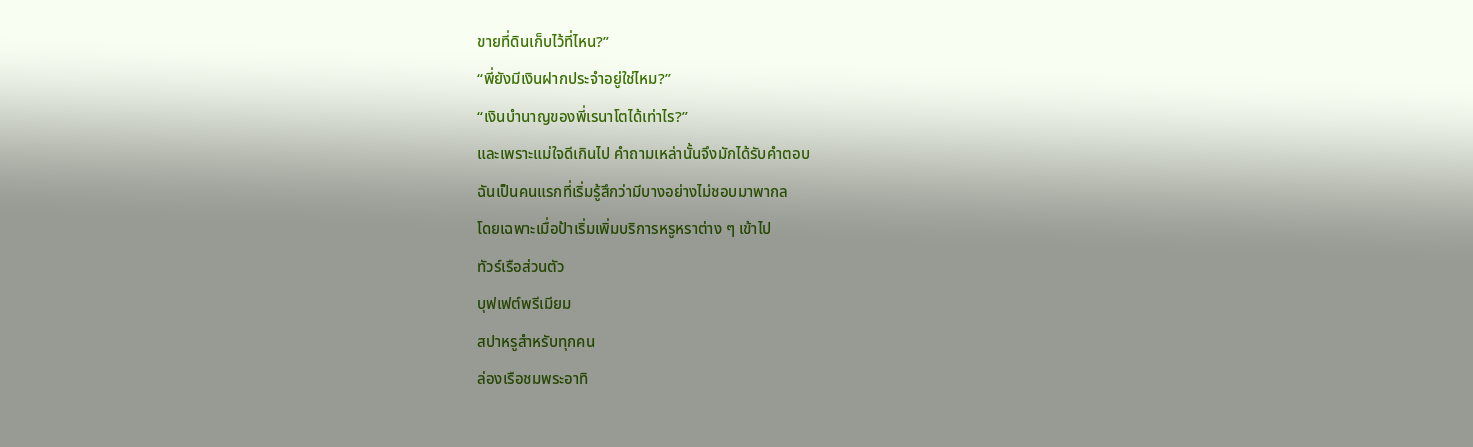ขายที่ดินเก็บไว้ที่ไหน?”
“พี่ยังมีเงินฝากประจำอยู่ใช่ไหม?”
“เงินบำนาญของพี่เรนาโตได้เท่าไร?”
และเพราะแม่ใจดีเกินไป คำถามเหล่านั้นจึงมักได้รับคำตอบ
ฉันเป็นคนแรกที่เริ่มรู้สึกว่ามีบางอย่างไม่ชอบมาพากล
โดยเฉพาะเมื่อป้าเริ่มเพิ่มบริการหรูหราต่าง ๆ เข้าไป
ทัวร์เรือส่วนตัว
บุฟเฟต์พรีเมียม
สปาหรูสำหรับทุกคน
ล่องเรือชมพระอาทิ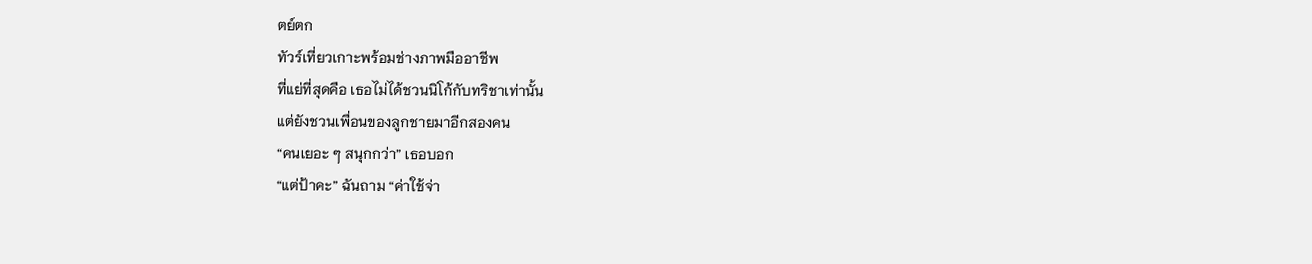ตย์ตก
ทัวร์เที่ยวเกาะพร้อมช่างภาพมืออาชีพ
ที่แย่ที่สุดคือ เธอไม่ได้ชวนนิโก้กับทริชาเท่านั้น
แต่ยังชวนเพื่อนของลูกชายมาอีกสองคน
“คนเยอะ ๆ สนุกกว่า” เธอบอก
“แต่ป้าคะ” ฉันถาม “ค่าใช้จ่า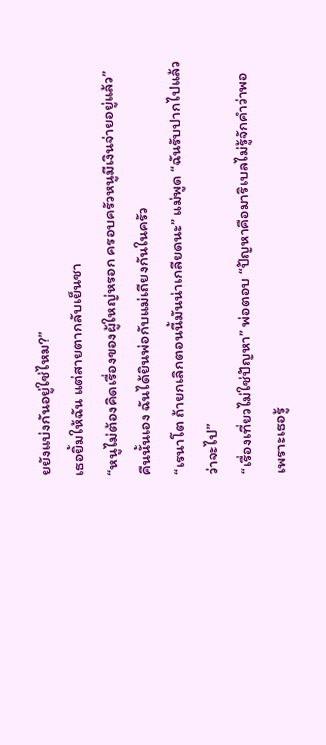ยยังแบ่งกันอยู่ใช่ไหม?”
เธอยิ้มให้ฉัน แต่สายตากลับเย็นชา
“หนูไม่ต้องคิดเรื่องของผู้ใหญ่หรอก ครอบครัวหนูมีเงินจ่ายอยู่แล้ว”
คืนนั้นเอง ฉันได้ยินพ่อกับแม่เถียงกันในครัว
“เรนาโต ถ้ายกเลิกตอนนี้มันน่าเกลียดนะ” แม่พูด “ฉันรับปากไปแล้วว่าจะไป”
“เรื่องเที่ยวไม่ใช่ปัญหา” พ่อตอบ “ปัญหาคือมาริเบลไม่รู้จักคำว่าพอ เพราะเธอรู้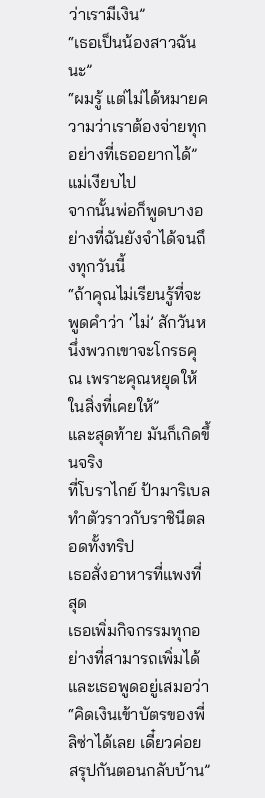ว่าเรามีเงิน”
“เธอเป็นน้องสาวฉันนะ”
“ผมรู้ แต่ไม่ได้หมายความว่าเราต้องจ่ายทุกอย่างที่เธออยากได้”
แม่เงียบไป
จากนั้นพ่อก็พูดบางอย่างที่ฉันยังจำได้จนถึงทุกวันนี้
“ถ้าคุณไม่เรียนรู้ที่จะพูดคำว่า ‘ไม่’ สักวันหนึ่งพวกเขาจะโกรธคุณ เพราะคุณหยุดให้ในสิ่งที่เคยให้”
และสุดท้าย มันก็เกิดขึ้นจริง
ที่โบราไกย์ ป้ามาริเบลทำตัวราวกับราชินีตลอดทั้งทริป
เธอสั่งอาหารที่แพงที่สุด
เธอเพิ่มกิจกรรมทุกอย่างที่สามารถเพิ่มได้
และเธอพูดอยู่เสมอว่า
“คิดเงินเข้าบัตรของพี่ลิซ่าได้เลย เดี๋ยวค่อยสรุปกันตอนกลับบ้าน”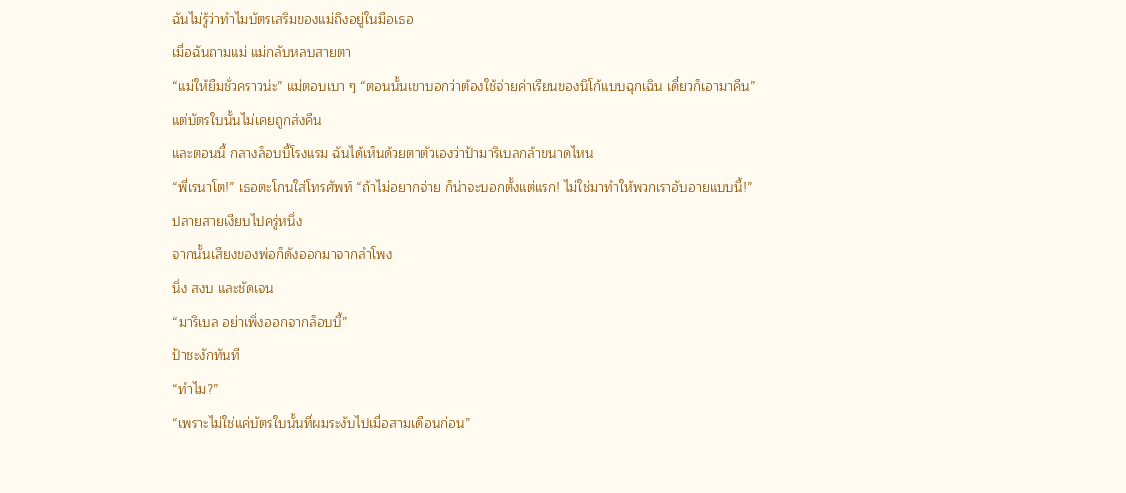ฉันไม่รู้ว่าทำไมบัตรเสริมของแม่ถึงอยู่ในมือเธอ
เมื่อฉันถามแม่ แม่กลับหลบสายตา
“แม่ให้ยืมชั่วคราวน่ะ” แม่ตอบเบา ๆ “ตอนนั้นเขาบอกว่าต้องใช้จ่ายค่าเรียนของนิโก้แบบฉุกเฉิน เดี๋ยวก็เอามาคืน”
แต่บัตรใบนั้นไม่เคยถูกส่งคืน
และตอนนี้ กลางล็อบบี้โรงแรม ฉันได้เห็นด้วยตาตัวเองว่าป้ามาริเบลกล้าขนาดไหน
“พี่เรนาโต!” เธอตะโกนใส่โทรศัพท์ “ถ้าไม่อยากจ่าย ก็น่าจะบอกตั้งแต่แรก! ไม่ใช่มาทำให้พวกเราอับอายแบบนี้!”
ปลายสายเงียบไปครู่หนึ่ง
จากนั้นเสียงของพ่อก็ดังออกมาจากลำโพง
นิ่ง สงบ และชัดเจน
“มาริเบล อย่าเพิ่งออกจากล็อบบี้”
ป้าชะงักทันที
“ทำไม?”
“เพราะไม่ใช่แค่บัตรใบนั้นที่ผมระงับไปเมื่อสามเดือนก่อน”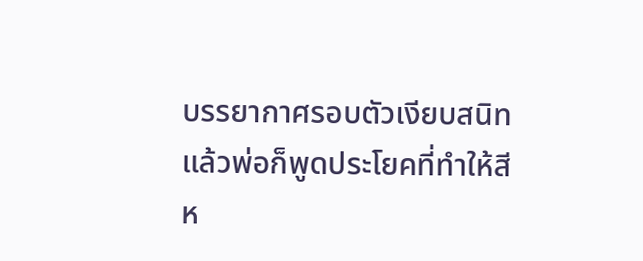บรรยากาศรอบตัวเงียบสนิท
แล้วพ่อก็พูดประโยคที่ทำให้สีห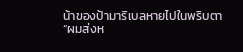น้าของป้ามาริเบลหายไปในพริบตา
“ผมส่งห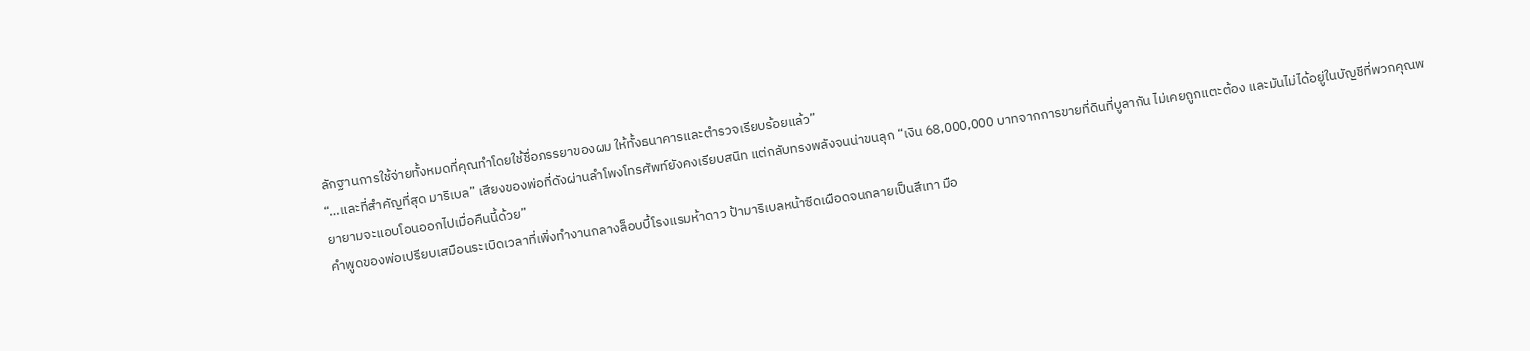ลักฐานการใช้จ่ายทั้งหมดที่คุณทำโดยใช้ชื่อภรรยาของผม ให้ทั้งธนาคารและตำรวจเรียบร้อยแล้ว”
“…และที่สำคัญที่สุด มาริเบล” เสียงของพ่อที่ดังผ่านลำโพงโทรศัพท์ยังคงเรียบสนิท แต่กลับทรงพลังจนน่าขนลุก “เงิน 68,000,000 บาทจากการขายที่ดินที่บูลากัน ไม่เคยถูกแตะต้อง และมันไม่ได้อยู่ในบัญชีที่พวกคุณพยายามจะแอบโอนออกไปเมื่อคืนนี้ด้วย”
คำพูดของพ่อเปรียบเสมือนระเบิดเวลาที่เพิ่งทำงานกลางล็อบบี้โรงแรมห้าดาว ป้ามาริเบลหน้าซีดเผือดจนกลายเป็นสีเทา มือ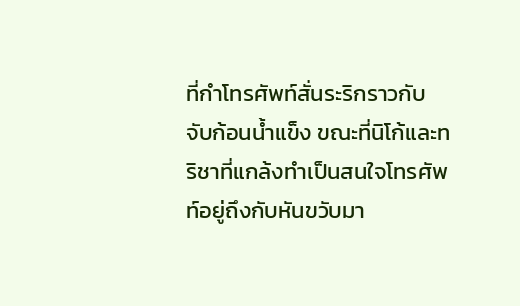ที่กำโทรศัพท์สั่นระริกราวกับจับก้อนน้ำแข็ง ขณะที่นิโก้และทริชาที่แกล้งทำเป็นสนใจโทรศัพท์อยู่ถึงกับหันขวับมา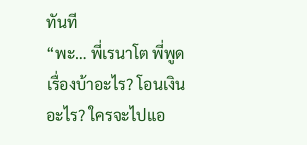ทันที
“พะ… พี่เรนาโต พี่พูดเรื่องบ้าอะไร? โอนเงินอะไร? ใครจะไปแอ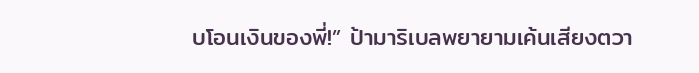บโอนเงินของพี่!” ป้ามาริเบลพยายามเค้นเสียงตวา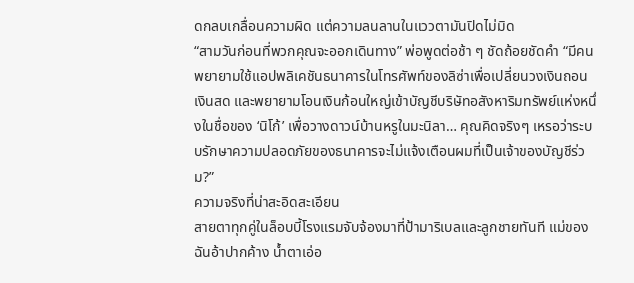ดกลบเกลื่อนความผิด แต่ความลนลานในแววตามันปิดไม่มิด
“สามวันก่อนที่พวกคุณจะออกเดินทาง” พ่อพูดต่อช้า ๆ ชัดถ้อยชัดคำ “มีคนพยายามใช้แอปพลิเคชันธนาคารในโทรศัพท์ของลิซ่าเพื่อเปลี่ยนวงเงินถอนเงินสด และพยายามโอนเงินก้อนใหญ่เข้าบัญชีบริษัทอสังหาริมทรัพย์แห่งหนึ่งในชื่อของ ‘นิโก้’ เพื่อวางดาวน์บ้านหรูในมะนิลา… คุณคิดจริงๆ เหรอว่าระบบรักษาความปลอดภัยของธนาคารจะไม่แจ้งเตือนผมที่เป็นเจ้าของบัญชีร่วม?”
ความจริงที่น่าสะอิดสะเอียน
สายตาทุกคู่ในล็อบบี้โรงแรมจับจ้องมาที่ป้ามาริเบลและลูกชายทันที แม่ของฉันอ้าปากค้าง น้ำตาเอ่อ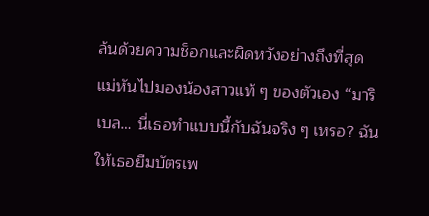ล้นด้วยความช็อกและผิดหวังอย่างถึงที่สุด แม่หันไปมองน้องสาวแท้ ๆ ของตัวเอง “มาริเบล… นี่เธอทำแบบนี้กับฉันจริง ๆ เหรอ? ฉันให้เธอยืมบัตรเพ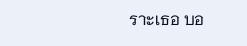ราะเธอ บอ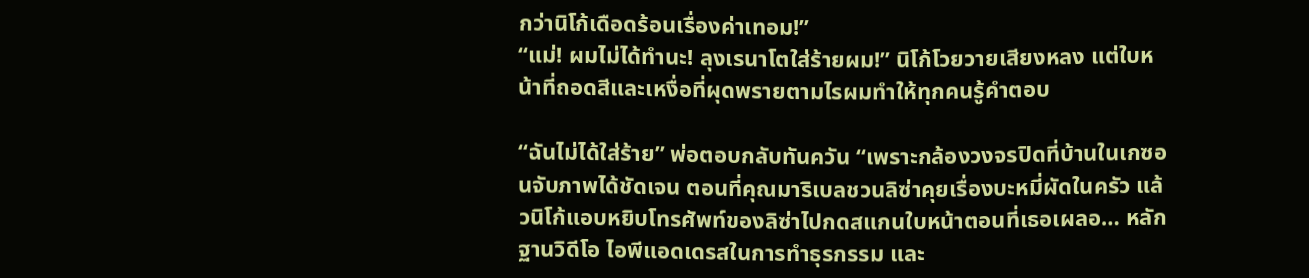กว่านิโก้เดือดร้อนเรื่องค่าเทอม!”
“แม่! ผมไม่ได้ทำนะ! ลุงเรนาโตใส่ร้ายผม!” นิโก้โวยวายเสียงหลง แต่ใบหน้าที่ถอดสีและเหงื่อที่ผุดพรายตามไรผมทำให้ทุกคนรู้คำตอบ

“ฉันไม่ได้ใส่ร้าย” พ่อตอบกลับทันควัน “เพราะกล้องวงจรปิดที่บ้านในเกซอนจับภาพได้ชัดเจน ตอนที่คุณมาริเบลชวนลิซ่าคุยเรื่องบะหมี่ผัดในครัว แล้วนิโก้แอบหยิบโทรศัพท์ของลิซ่าไปกดสแกนใบหน้าตอนที่เธอเผลอ… หลักฐานวิดีโอ ไอพีแอดเดรสในการทำธุรกรรม และ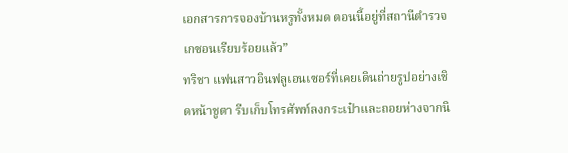เอกสารการจองบ้านหรูทั้งหมด ตอนนี้อยู่ที่สถานีตำรวจเกซอนเรียบร้อยแล้ว”
ทริชา แฟนสาวอินฟลูเอนเซอร์ที่เคยเดินถ่ายรูปอย่างเชิดหน้าชูตา รีบเก็บโทรศัพท์ลงกระเป๋าและถอยห่างจากนิ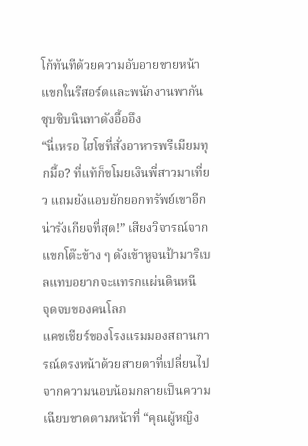โก้ทันทีด้วยความอับอายขายหน้า แขกในรีสอร์ตและพนักงานพากันซุบซิบนินทาดังอื้ออึง
“นี่เหรอ ไฮโซที่สั่งอาหารพรีเมียมทุกมื้อ? ที่แท้ก็ขโมยเงินพี่สาวมาเที่ยว แถมยังแอบยักยอกทรัพย์เขาอีก น่ารังเกียจที่สุด!” เสียงวิจารณ์จากแขกโต๊ะข้าง ๆ ดังเข้าหูจนป้ามาริเบลแทบอยากจะแทรกแผ่นดินหนี
จุดจบของคนโลภ
แคชเชียร์ของโรงแรมมองสถานการณ์ตรงหน้าด้วยสายตาที่เปลี่ยนไป จากความนอบน้อมกลายเป็นความเฉียบขาดตามหน้าที่ “คุณผู้หญิง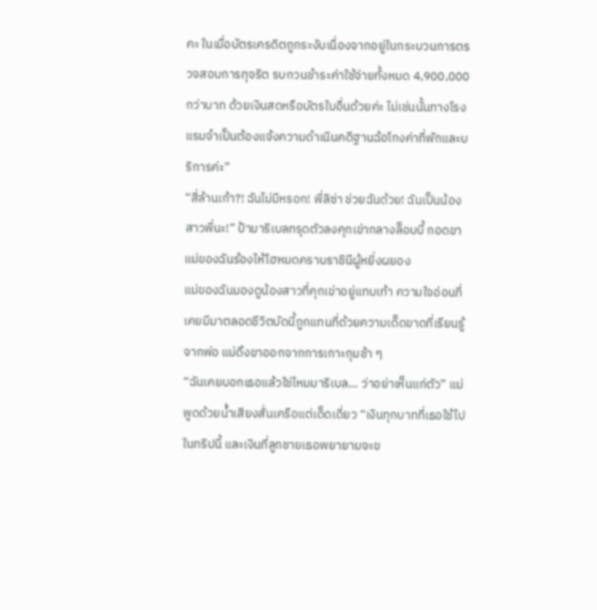คะ ในเมื่อบัตรเครดิตถูกระงับเนื่องจากอยู่ในกระบวนการตรวจสอบการทุจริต รบกวนชำระค่าใช้จ่ายทั้งหมด 4,900,000 กว่าบาท ด้วยเงินสดหรือบัตรใบอื่นด้วยค่ะ ไม่เช่นนั้นทางโรงแรมจำเป็นต้องแจ้งความดำเนินคดีฐานฉ้อโกงค่าที่พักและบริการค่ะ”
“สี่ล้านเก้า?! ฉันไม่มีหรอก! พี่ลิซ่า ช่วยฉันด้วย! ฉันเป็นน้องสาวพี่นะ!” ป้ามาริเบลทรุดตัวลงคุกเข่ากลางล็อบบี้ กอดขาแม่ของฉันร้องไห้โฮหมดคราบราชินีผู้หยิ่งผยอง
แม่ของฉันมองดูน้องสาวที่คุกเข่าอยู่แทบเท้า ความใจอ่อนที่เคยมีมาตลอดชีวิตบัดนี้ถูกแทนที่ด้วยความเด็ดขาดที่เรียนรู้จากพ่อ แม่ดึงขาออกจากการเกาะกุมช้า ๆ
“ฉันเคยบอกเธอแล้วใช่ไหมมาริเบล… ว่าอย่าเห็นแก่ตัว” แม่พูดด้วยน้ำเสียงสั่นเครือแต่เด็ดเดี่ยว “เงินทุกบาทที่เธอใช้ไปในทริปนี้ และเงินที่ลูกชายเธอพยายามจะข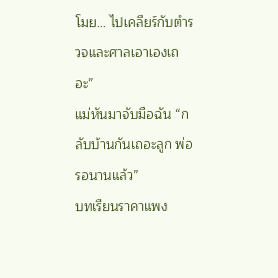โมย… ไปเคลียร์กับตำรวจและศาลเอาเองเถอะ”
แม่หันมาจับมือฉัน “กลับบ้านกันเถอะลูก พ่อรอนานแล้ว”
บทเรียนราคาแพง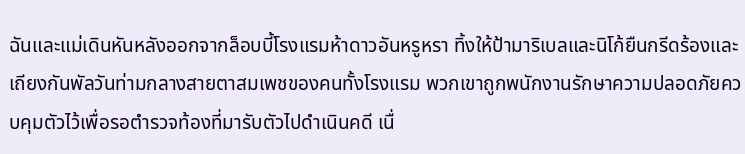ฉันและแม่เดินหันหลังออกจากล็อบบี้โรงแรมห้าดาวอันหรูหรา ทิ้งให้ป้ามาริเบลและนิโก้ยืนกรีดร้องและเถียงกันพัลวันท่ามกลางสายตาสมเพชของคนทั้งโรงแรม พวกเขาถูกพนักงานรักษาความปลอดภัยควบคุมตัวไว้เพื่อรอตำรวจท้องที่มารับตัวไปดำเนินคดี เนื่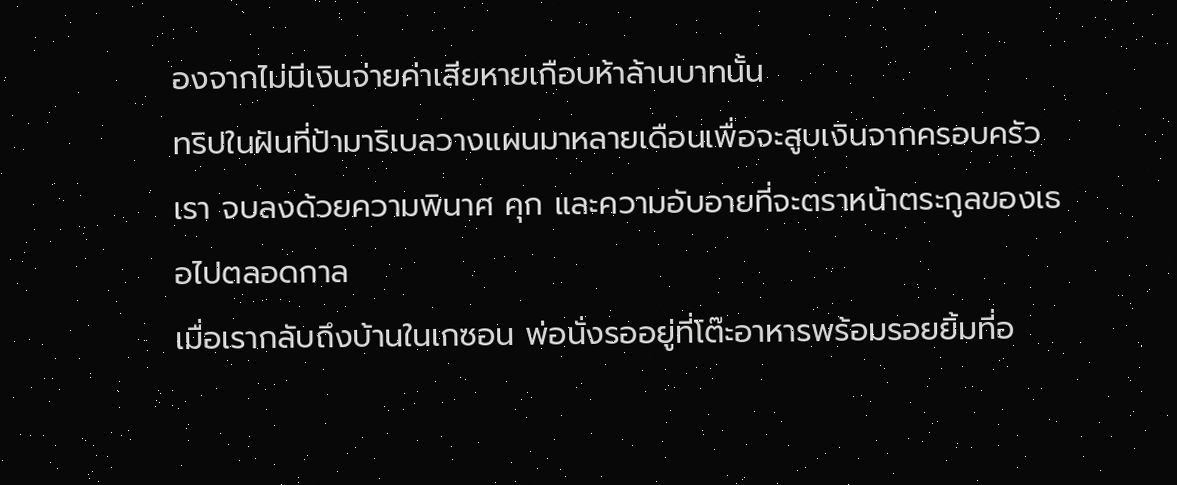องจากไม่มีเงินจ่ายค่าเสียหายเกือบห้าล้านบาทนั้น
ทริปในฝันที่ป้ามาริเบลวางแผนมาหลายเดือนเพื่อจะสูบเงินจากครอบครัวเรา จบลงด้วยความพินาศ คุก และความอับอายที่จะตราหน้าตระกูลของเธอไปตลอดกาล
เมื่อเรากลับถึงบ้านในเกซอน พ่อนั่งรออยู่ที่โต๊ะอาหารพร้อมรอยยิ้มที่อ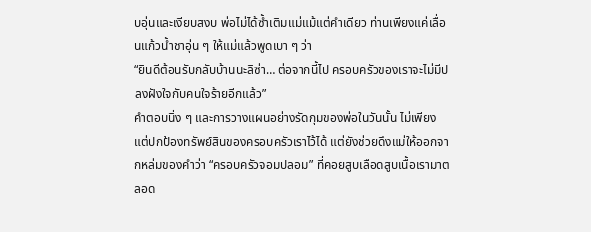บอุ่นและเงียบสงบ พ่อไม่ได้ซ้ำเติมแม่แม้แต่คำเดียว ท่านเพียงแค่เลื่อนแก้วน้ำชาอุ่น ๆ ให้แม่แล้วพูดเบา ๆ ว่า
“ยินดีต้อนรับกลับบ้านนะลิซ่า… ต่อจากนี้ไป ครอบครัวของเราจะไม่มีปลงฝังใจกับคนใจร้ายอีกแล้ว”
คำตอบนิ่ง ๆ และการวางแผนอย่างรัดกุมของพ่อในวันนั้น ไม่เพียงแต่ปกป้องทรัพย์สินของครอบครัวเราไว้ได้ แต่ยังช่วยดึงแม่ให้ออกจากหล่มของคำว่า “ครอบครัวจอมปลอม” ที่คอยสูบเลือดสูบเนื้อเรามาตลอด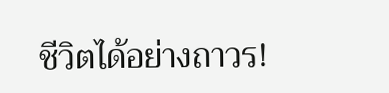ชีวิตได้อย่างถาวร!